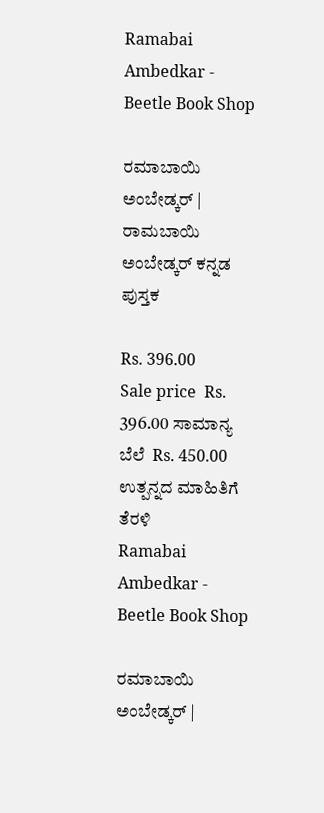Ramabai Ambedkar - Beetle Book Shop

ರಮಾಬಾಯಿ ಅಂಬೇಡ್ಕರ್ | ರಾಮಬಾಯಿ ಅಂಬೇಡ್ಕರ್ ಕನ್ನಡ ಪುಸ್ತಕ

Rs. 396.00
Sale price  Rs. 396.00 ಸಾಮಾನ್ಯ ಬೆಲೆ  Rs. 450.00
ಉತ್ಪನ್ನದ ಮಾಹಿತಿಗೆ ತೆರಳಿ
Ramabai Ambedkar - Beetle Book Shop

ರಮಾಬಾಯಿ ಅಂಬೇಡ್ಕರ್ |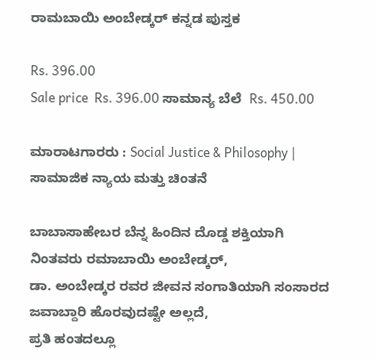ರಾಮಬಾಯಿ ಅಂಬೇಡ್ಕರ್ ಕನ್ನಡ ಪುಸ್ತಕ

Rs. 396.00
Sale price  Rs. 396.00 ಸಾಮಾನ್ಯ ಬೆಲೆ  Rs. 450.00

ಮಾರಾಟಗಾರರು : Social Justice & Philosophy | ಸಾಮಾಜಿಕ ನ್ಯಾಯ ಮತ್ತು ಚಿಂತನೆ

ಬಾಬಾಸಾಹೇಬರ ಬೆನ್ನ ಹಿಂದಿನ ದೊಡ್ಡ ಶಕ್ತಿಯಾಗಿ ನಿಂತವರು ರಮಾಬಾಯಿ ಅಂಬೇಡ್ಕರ್,
ಡಾ. ಅಂಬೇಡ್ಕರ ರವರ ಜೀವನ ಸಂಗಾತಿಯಾಗಿ ಸಂಸಾರದ ಜವಾಬ್ದಾರಿ ಹೊರವುದಷ್ಟೇ ಅಲ್ಲದೆ,
ಪ್ರತಿ ಹಂತದಲ್ಲೂ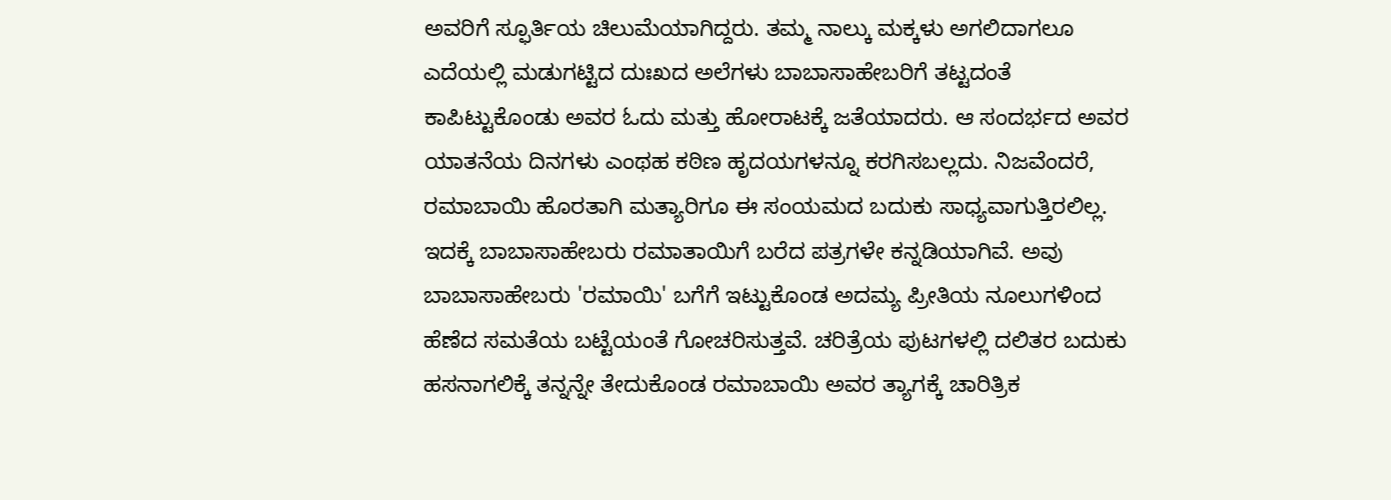ಅವರಿಗೆ ಸ್ಫೂರ್ತಿಯ ಚಿಲುಮೆಯಾಗಿದ್ದರು. ತಮ್ಮ ನಾಲ್ಕು ಮಕ್ಕಳು ಅಗಲಿದಾಗಲೂ ಎದೆಯಲ್ಲಿ ಮಡುಗಟ್ಟಿದ ದುಃಖದ ಅಲೆಗಳು ಬಾಬಾಸಾಹೇಬರಿಗೆ ತಟ್ಟದಂತೆ ಕಾಪಿಟ್ಟುಕೊಂಡು ಅವರ ಓದು ಮತ್ತು ಹೋರಾಟಕ್ಕೆ ಜತೆಯಾದರು. ಆ ಸಂದರ್ಭದ ಅವರ ಯಾತನೆಯ ದಿನಗಳು ಎಂಥಹ ಕಠಿಣ ಹೃದಯಗಳನ್ನೂ ಕರಗಿಸಬಲ್ಲದು. ನಿಜವೆಂದರೆ, ರಮಾಬಾಯಿ ಹೊರತಾಗಿ ಮತ್ಯಾರಿಗೂ ಈ ಸಂಯಮದ ಬದುಕು ಸಾಧ್ಯವಾಗುತ್ತಿರಲಿಲ್ಲ. ಇದಕ್ಕೆ ಬಾಬಾಸಾಹೇಬರು ರಮಾತಾಯಿಗೆ ಬರೆದ ಪತ್ರಗಳೇ ಕನ್ನಡಿಯಾಗಿವೆ. ಅವು ಬಾಬಾಸಾಹೇಬರು 'ರಮಾಯಿ' ಬಗೆಗೆ ಇಟ್ಟುಕೊಂಡ ಅದಮ್ಯ ಪ್ರೀತಿಯ ನೂಲುಗಳಿಂದ ಹೆಣೆದ ಸಮತೆಯ ಬಟ್ಟೆಯಂತೆ ಗೋಚರಿಸುತ್ತವೆ. ಚರಿತ್ರೆಯ ಪುಟಗಳಲ್ಲಿ ದಲಿತರ ಬದುಕು ಹಸನಾಗಲಿಕ್ಕೆ ತನ್ನನ್ನೇ ತೇದುಕೊಂಡ ರಮಾಬಾಯಿ ಅವರ ತ್ಯಾಗಕ್ಕೆ ಚಾರಿತ್ರಿಕ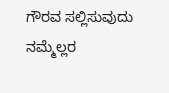ಗೌರವ ಸಲ್ಲಿಸುವುದು ನಮ್ಮೆಲ್ಲರ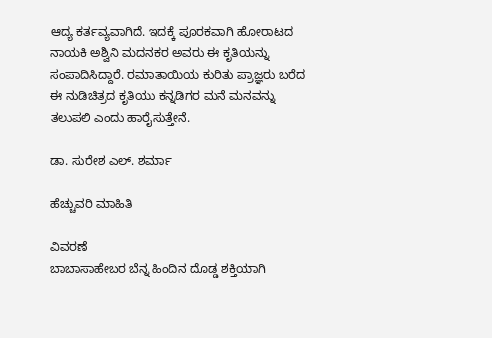ಆದ್ಯ ಕರ್ತವ್ಯವಾಗಿದೆ. ಇದಕ್ಕೆ ಪೂರಕವಾಗಿ ಹೋರಾಟದ ನಾಯಕಿ ಅಶ್ವಿನಿ ಮದನಕರ ಅವರು ಈ ಕೃತಿಯನ್ನು ಸಂಪಾದಿಸಿದ್ದಾರೆ. ರಮಾತಾಯಿಯ ಕುರಿತು ಪ್ರಾಜ್ಞರು ಬರೆದ ಈ ನುಡಿಚಿತ್ರದ ಕೃತಿಯು ಕನ್ನಡಿಗರ ಮನೆ ಮನವನ್ನು ತಲುಪಲಿ ಎಂದು ಹಾರೈಸುತ್ತೇನೆ.

ಡಾ. ಸುರೇಶ ಎಲ್. ಶರ್ಮಾ

ಹೆಚ್ಚುವರಿ ಮಾಹಿತಿ

ವಿವರಣೆ
ಬಾಬಾಸಾಹೇಬರ ಬೆನ್ನ ಹಿಂದಿನ ದೊಡ್ಡ ಶಕ್ತಿಯಾಗಿ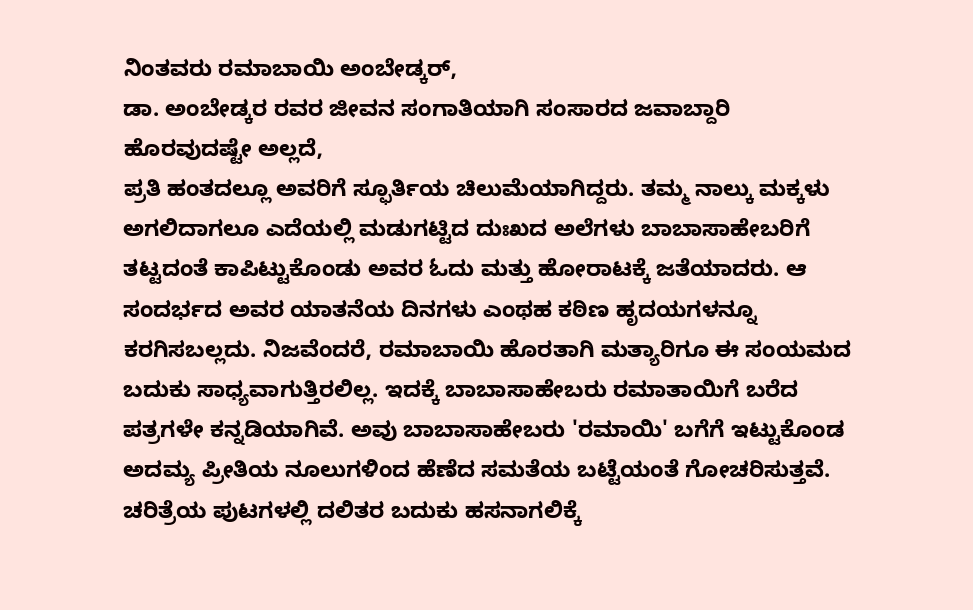ನಿಂತವರು ರಮಾಬಾಯಿ ಅಂಬೇಡ್ಕರ್,
ಡಾ. ಅಂಬೇಡ್ಕರ ರವರ ಜೀವನ ಸಂಗಾತಿಯಾಗಿ ಸಂಸಾರದ ಜವಾಬ್ದಾರಿ ಹೊರವುದಷ್ಟೇ ಅಲ್ಲದೆ,
ಪ್ರತಿ ಹಂತದಲ್ಲೂ ಅವರಿಗೆ ಸ್ಫೂರ್ತಿಯ ಚಿಲುಮೆಯಾಗಿದ್ದರು. ತಮ್ಮ ನಾಲ್ಕು ಮಕ್ಕಳು ಅಗಲಿದಾಗಲೂ ಎದೆಯಲ್ಲಿ ಮಡುಗಟ್ಟಿದ ದುಃಖದ ಅಲೆಗಳು ಬಾಬಾಸಾಹೇಬರಿಗೆ ತಟ್ಟದಂತೆ ಕಾಪಿಟ್ಟುಕೊಂಡು ಅವರ ಓದು ಮತ್ತು ಹೋರಾಟಕ್ಕೆ ಜತೆಯಾದರು. ಆ ಸಂದರ್ಭದ ಅವರ ಯಾತನೆಯ ದಿನಗಳು ಎಂಥಹ ಕಠಿಣ ಹೃದಯಗಳನ್ನೂ ಕರಗಿಸಬಲ್ಲದು. ನಿಜವೆಂದರೆ, ರಮಾಬಾಯಿ ಹೊರತಾಗಿ ಮತ್ಯಾರಿಗೂ ಈ ಸಂಯಮದ ಬದುಕು ಸಾಧ್ಯವಾಗುತ್ತಿರಲಿಲ್ಲ. ಇದಕ್ಕೆ ಬಾಬಾಸಾಹೇಬರು ರಮಾತಾಯಿಗೆ ಬರೆದ ಪತ್ರಗಳೇ ಕನ್ನಡಿಯಾಗಿವೆ. ಅವು ಬಾಬಾಸಾಹೇಬರು 'ರಮಾಯಿ' ಬಗೆಗೆ ಇಟ್ಟುಕೊಂಡ ಅದಮ್ಯ ಪ್ರೀತಿಯ ನೂಲುಗಳಿಂದ ಹೆಣೆದ ಸಮತೆಯ ಬಟ್ಟೆಯಂತೆ ಗೋಚರಿಸುತ್ತವೆ. ಚರಿತ್ರೆಯ ಪುಟಗಳಲ್ಲಿ ದಲಿತರ ಬದುಕು ಹಸನಾಗಲಿಕ್ಕೆ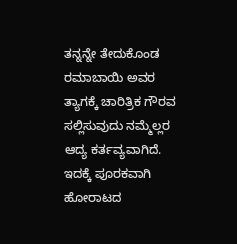ತನ್ನನ್ನೇ ತೇದುಕೊಂಡ ರಮಾಬಾಯಿ ಅವರ ತ್ಯಾಗಕ್ಕೆ ಚಾರಿತ್ರಿಕ ಗೌರವ ಸಲ್ಲಿಸುವುದು ನಮ್ಮೆಲ್ಲರ ಆದ್ಯ ಕರ್ತವ್ಯವಾಗಿದೆ. ಇದಕ್ಕೆ ಪೂರಕವಾಗಿ ಹೋರಾಟದ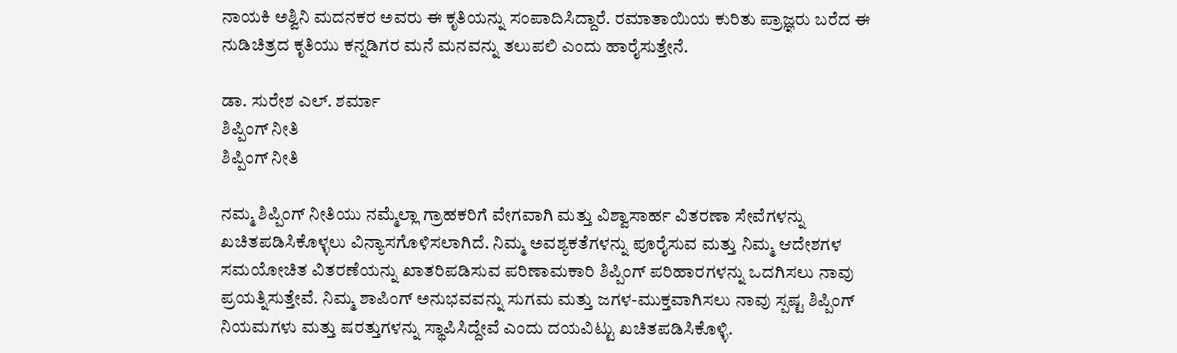ನಾಯಕಿ ಅಶ್ವಿನಿ ಮದನಕರ ಅವರು ಈ ಕೃತಿಯನ್ನು ಸಂಪಾದಿಸಿದ್ದಾರೆ. ರಮಾತಾಯಿಯ ಕುರಿತು ಪ್ರಾಜ್ಞರು ಬರೆದ ಈ ನುಡಿಚಿತ್ರದ ಕೃತಿಯು ಕನ್ನಡಿಗರ ಮನೆ ಮನವನ್ನು ತಲುಪಲಿ ಎಂದು ಹಾರೈಸುತ್ತೇನೆ.

ಡಾ. ಸುರೇಶ ಎಲ್. ಶರ್ಮಾ
ಶಿಪ್ಪಿಂಗ್ ನೀತಿ
ಶಿಪ್ಪಿಂಗ್ ನೀತಿ

ನಮ್ಮ ಶಿಪ್ಪಿಂಗ್ ನೀತಿಯು ನಮ್ಮೆಲ್ಲಾ ಗ್ರಾಹಕರಿಗೆ ವೇಗವಾಗಿ ಮತ್ತು ವಿಶ್ವಾಸಾರ್ಹ ವಿತರಣಾ ಸೇವೆಗಳನ್ನು ಖಚಿತಪಡಿಸಿಕೊಳ್ಳಲು ವಿನ್ಯಾಸಗೊಳಿಸಲಾಗಿದೆ. ನಿಮ್ಮ ಅವಶ್ಯಕತೆಗಳನ್ನು ಪೂರೈಸುವ ಮತ್ತು ನಿಮ್ಮ ಆದೇಶಗಳ ಸಮಯೋಚಿತ ವಿತರಣೆಯನ್ನು ಖಾತರಿಪಡಿಸುವ ಪರಿಣಾಮಕಾರಿ ಶಿಪ್ಪಿಂಗ್ ಪರಿಹಾರಗಳನ್ನು ಒದಗಿಸಲು ನಾವು ಪ್ರಯತ್ನಿಸುತ್ತೇವೆ. ನಿಮ್ಮ ಶಾಪಿಂಗ್ ಅನುಭವವನ್ನು ಸುಗಮ ಮತ್ತು ಜಗಳ-ಮುಕ್ತವಾಗಿಸಲು ನಾವು ಸ್ಪಷ್ಟ ಶಿಪ್ಪಿಂಗ್ ನಿಯಮಗಳು ಮತ್ತು ಷರತ್ತುಗಳನ್ನು ಸ್ಥಾಪಿಸಿದ್ದೇವೆ ಎಂದು ದಯವಿಟ್ಟು ಖಚಿತಪಡಿಸಿಕೊಳ್ಳಿ.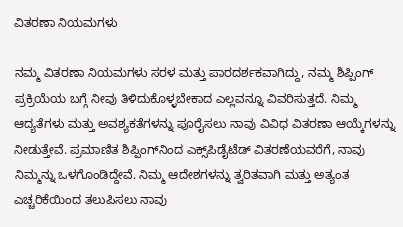ವಿತರಣಾ ನಿಯಮಗಳು

ನಮ್ಮ ವಿತರಣಾ ನಿಯಮಗಳು ಸರಳ ಮತ್ತು ಪಾರದರ್ಶಕವಾಗಿದ್ದು, ನಮ್ಮ ಶಿಪ್ಪಿಂಗ್ ಪ್ರಕ್ರಿಯೆಯ ಬಗ್ಗೆ ನೀವು ತಿಳಿದುಕೊಳ್ಳಬೇಕಾದ ಎಲ್ಲವನ್ನೂ ವಿವರಿಸುತ್ತದೆ. ನಿಮ್ಮ ಆದ್ಯತೆಗಳು ಮತ್ತು ಅವಶ್ಯಕತೆಗಳನ್ನು ಪೂರೈಸಲು ನಾವು ವಿವಿಧ ವಿತರಣಾ ಆಯ್ಕೆಗಳನ್ನು ನೀಡುತ್ತೇವೆ. ಪ್ರಮಾಣಿತ ಶಿಪ್ಪಿಂಗ್‌ನಿಂದ ಎಕ್ಸ್‌ಪಿಡೈಟೆಡ್ ವಿತರಣೆಯವರೆಗೆ, ನಾವು ನಿಮ್ಮನ್ನು ಒಳಗೊಂಡಿದ್ದೇವೆ. ನಿಮ್ಮ ಆದೇಶಗಳನ್ನು ತ್ವರಿತವಾಗಿ ಮತ್ತು ಅತ್ಯಂತ ಎಚ್ಚರಿಕೆಯಿಂದ ತಲುಪಿಸಲು ನಾವು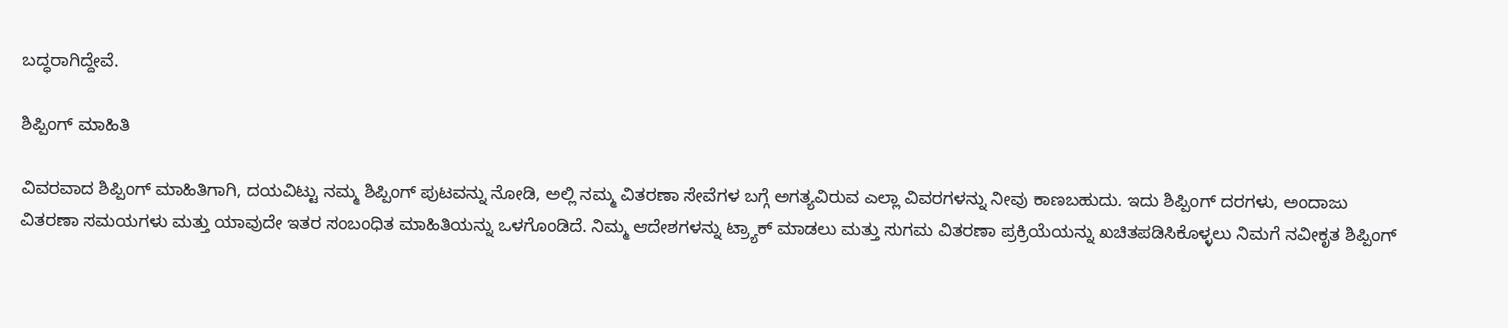ಬದ್ಧರಾಗಿದ್ದೇವೆ.

ಶಿಪ್ಪಿಂಗ್ ಮಾಹಿತಿ

ವಿವರವಾದ ಶಿಪ್ಪಿಂಗ್ ಮಾಹಿತಿಗಾಗಿ, ದಯವಿಟ್ಟು ನಮ್ಮ ಶಿಪ್ಪಿಂಗ್ ಪುಟವನ್ನು ನೋಡಿ, ಅಲ್ಲಿ ನಮ್ಮ ವಿತರಣಾ ಸೇವೆಗಳ ಬಗ್ಗೆ ಅಗತ್ಯವಿರುವ ಎಲ್ಲಾ ವಿವರಗಳನ್ನು ನೀವು ಕಾಣಬಹುದು. ಇದು ಶಿಪ್ಪಿಂಗ್ ದರಗಳು, ಅಂದಾಜು ವಿತರಣಾ ಸಮಯಗಳು ಮತ್ತು ಯಾವುದೇ ಇತರ ಸಂಬಂಧಿತ ಮಾಹಿತಿಯನ್ನು ಒಳಗೊಂಡಿದೆ. ನಿಮ್ಮ ಆದೇಶಗಳನ್ನು ಟ್ರ್ಯಾಕ್ ಮಾಡಲು ಮತ್ತು ಸುಗಮ ವಿತರಣಾ ಪ್ರಕ್ರಿಯೆಯನ್ನು ಖಚಿತಪಡಿಸಿಕೊಳ್ಳಲು ನಿಮಗೆ ನವೀಕೃತ ಶಿಪ್ಪಿಂಗ್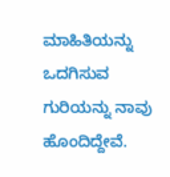ಮಾಹಿತಿಯನ್ನು ಒದಗಿಸುವ ಗುರಿಯನ್ನು ನಾವು ಹೊಂದಿದ್ದೇವೆ.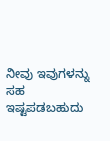ನೀವು ಇವುಗಳನ್ನು ಸಹ ಇಷ್ಟಪಡಬಹುದು